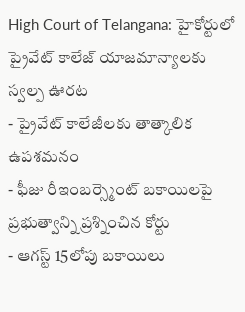High Court of Telangana: హైకోర్టులో ప్రైవేట్ కాలేజ్ యాజమాన్యాలకు స్వల్ప ఊరట
- ప్రైవేట్ కాలేజీలకు తాత్కాలిక ఉపశమనం
- ఫీజు రీఇంబర్స్మెంట్ బకాయిలపై ప్రభుత్వాన్ని ప్రశ్నించిన కోర్టు
- ఆగస్ట్ 15లోపు బకాయిలు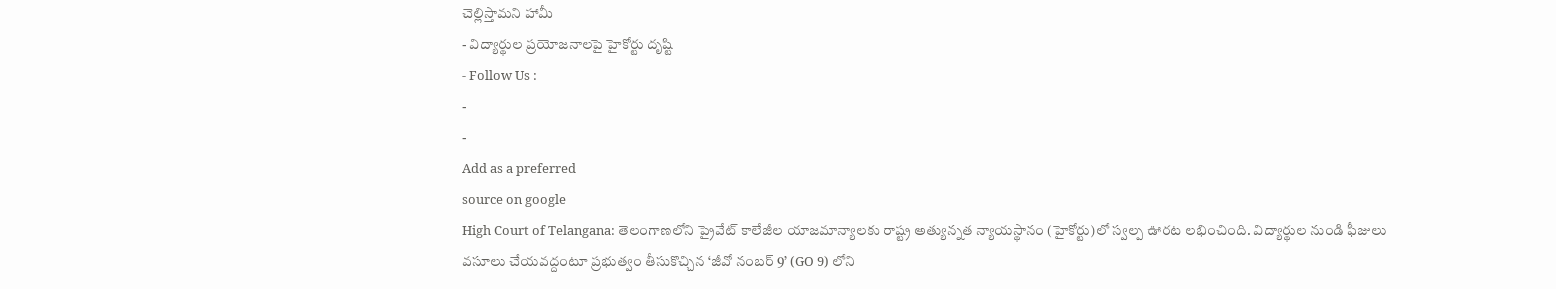చెల్లిస్తామని హామీ
- విద్యార్థుల ప్రయోజనాలపై హైకోర్టు దృష్టి
- Follow Us :
-
-
Add as a preferred
source on google
High Court of Telangana: తెలంగాణలోని ప్రైవేట్ కాలేజీల యాజమాన్యాలకు రాష్ట్ర అత్యున్నత న్యాయస్థానం (హైకోర్టు)లో స్వల్ప ఊరట లభించింది. విద్యార్థుల నుండి ఫీజులు వసూలు చేయవద్దంటూ ప్రభుత్వం తీసుకొచ్చిన ‘జీవో నంబర్ 9’ (GO 9) లోని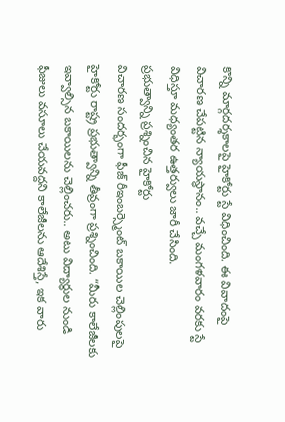కొన్ని మార్గదర్శకాలపై హైకోర్టు స్టే విధించింది. ఈ వివాదంపై విచారణ చేపట్టిన న్యాయస్థానం.. వచ్చే మంగళవారం వరకు స్టే విధిస్తూ మధ్యంతర ఉత్తర్వులు జారీ చేసింది.
ప్రభుత్వాన్ని ప్రశ్నించిన హైకోర్టు
విచారణ సందర్భంగా ఫీజ్ రీఇంబర్స్మెంట్ బకాయిల చెల్లింపులపై హైకోర్టు రాష్ట్ర ప్రభుత్వాన్ని తీవ్రంగా ప్రశ్నించింది. “మీరు కాలేజీలకు ఇవ్వాల్సిన బకాయిలను చెల్లించరు.. అటు విద్యార్థుల నుండి ఫీజులు వసూలు చేయవద్దని కాలేజీలను ఆదేశిస్తే, ఇక వారు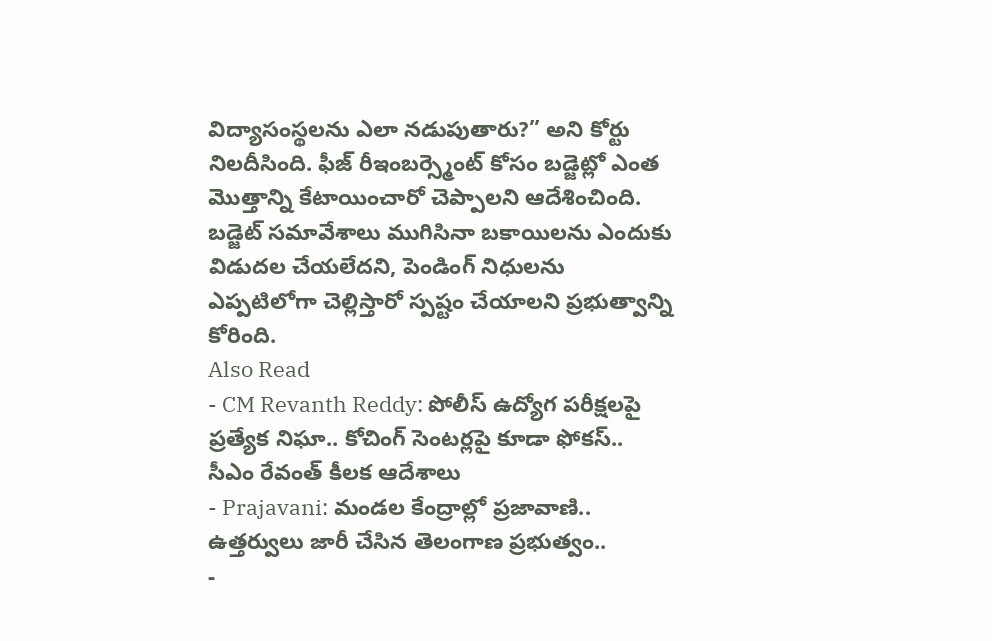విద్యాసంస్థలను ఎలా నడుపుతారు?” అని కోర్టు నిలదీసింది. ఫీజ్ రీఇంబర్స్మెంట్ కోసం బడ్జెట్లో ఎంత మొత్తాన్ని కేటాయించారో చెప్పాలని ఆదేశించింది. బడ్జెట్ సమావేశాలు ముగిసినా బకాయిలను ఎందుకు విడుదల చేయలేదని, పెండింగ్ నిధులను ఎప్పటిలోగా చెల్లిస్తారో స్పష్టం చేయాలని ప్రభుత్వాన్ని కోరింది.
Also Read
- CM Revanth Reddy: పోలీస్ ఉద్యోగ పరీక్షలపై ప్రత్యేక నిఘా.. కోచింగ్ సెంటర్లపై కూడా ఫోకస్.. సీఎం రేవంత్ కీలక ఆదేశాలు
- Prajavani: మండల కేంద్రాల్లో ప్రజావాణి.. ఉత్తర్వులు జారీ చేసిన తెలంగాణ ప్రభుత్వం..
-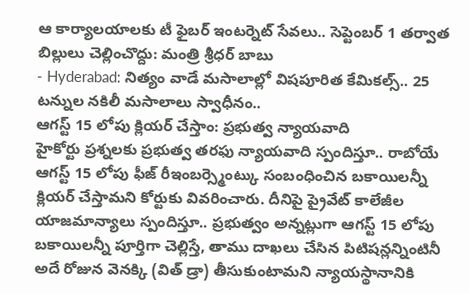ఆ కార్యాలయాలకు టీ ఫైబర్ ఇంటర్నెట్ సేవలు.. సెప్టెంబర్ 1 తర్వాత బిల్లులు చెల్లించొద్దు: మంత్రి శ్రీధర్ బాబు
- Hyderabad: నిత్యం వాడే మసాలాల్లో విషపూరిత కేమికల్స్.. 25 టన్నుల నకిలీ మసాలాలు స్వాధీనం..
ఆగస్ట్ 15 లోపు క్లియర్ చేస్తాం: ప్రభుత్వ న్యాయవాది
హైకోర్టు ప్రశ్నలకు ప్రభుత్వ తరఫు న్యాయవాది స్పందిస్తూ.. రాబోయే ఆగస్ట్ 15 లోపు ఫీజ్ రీఇంబర్స్మెంట్కు సంబంధించిన బకాయిలన్నీ క్లియర్ చేస్తామని కోర్టుకు వివరించారు. దీనిపై ప్రైవేట్ కాలేజీల యాజమాన్యాలు స్పందిస్తూ.. ప్రభుత్వం అన్నట్లుగా ఆగస్ట్ 15 లోపు బకాయిలన్నీ పూర్తిగా చెల్లిస్తే, తాము దాఖలు చేసిన పిటిషన్లన్నింటినీ అదే రోజున వెనక్కి (విత్ డ్రా) తీసుకుంటామని న్యాయస్థానానికి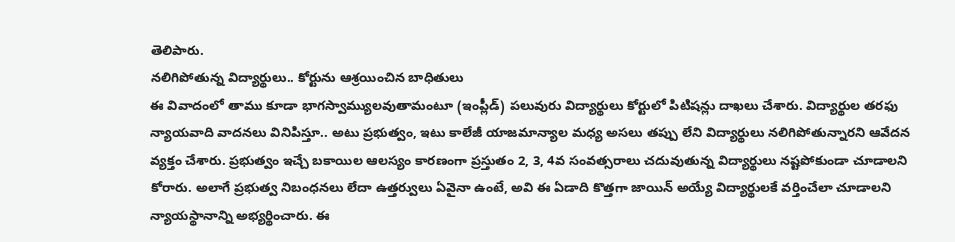తెలిపారు.
నలిగిపోతున్న విద్యార్థులు.. కోర్టును ఆశ్రయించిన బాధితులు
ఈ వివాదంలో తాము కూడా భాగస్వామ్యులవుతామంటూ (ఇంప్లీడ్) పలువురు విద్యార్థులు కోర్టులో పిటిషన్లు దాఖలు చేశారు. విద్యార్థుల తరఫు న్యాయవాది వాదనలు వినిపిస్తూ.. అటు ప్రభుత్వం, ఇటు కాలేజీ యాజమాన్యాల మధ్య అసలు తప్పు లేని విద్యార్థులు నలిగిపోతున్నారని ఆవేదన వ్యక్తం చేశారు. ప్రభుత్వం ఇచ్చే బకాయిల ఆలస్యం కారణంగా ప్రస్తుతం 2, 3, 4వ సంవత్సరాలు చదువుతున్న విద్యార్థులు నష్టపోకుండా చూడాలని కోరారు. అలాగే ప్రభుత్వ నిబంధనలు లేదా ఉత్తర్వులు ఏవైనా ఉంటే, అవి ఈ ఏడాది కొత్తగా జాయిన్ అయ్యే విద్యార్థులకే వర్తించేలా చూడాలని న్యాయస్థానాన్ని అభ్యర్థించారు. ఈ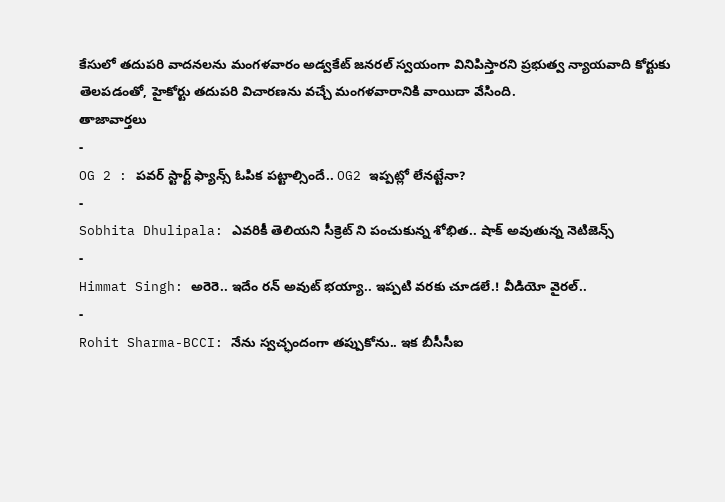కేసులో తదుపరి వాదనలను మంగళవారం అడ్వకేట్ జనరల్ స్వయంగా వినిపిస్తారని ప్రభుత్వ న్యాయవాది కోర్టుకు తెలపడంతో, హైకోర్టు తదుపరి విచారణను వచ్చే మంగళవారానికి వాయిదా వేసింది.
తాజావార్తలు
-
OG 2 : పవర్ స్టార్ట్ ఫ్యాన్స్ ఓపిక పట్టాల్సిందే.. OG2 ఇప్పట్లో లేనట్టేనా?
-
Sobhita Dhulipala: ఎవరికీ తెలియని సీక్రెట్ ని పంచుకున్న శోభిత.. షాక్ అవుతున్న నెటిజెన్స్
-
Himmat Singh: అరెరె.. ఇదేం రన్ అవుట్ భయ్యా.. ఇప్పటి వరకు చూడలే.! వీడియో వైరల్..
-
Rohit Sharma-BCCI: నేను స్వచ్ఛందంగా తప్పుకోను.. ఇక బీసీసీఐ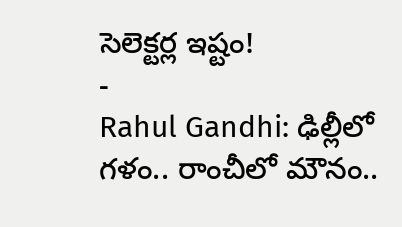సెలెక్టర్ల ఇష్టం!
-
Rahul Gandhi: ఢిల్లీలో గళం.. రాంచీలో మౌనం..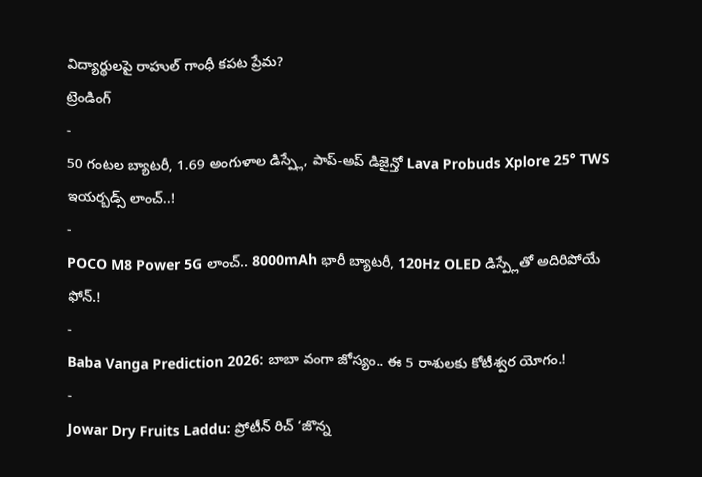విద్యార్థులపై రాహుల్ గాంధీ కపట ప్రేమ?
ట్రెండింగ్
-
50 గంటల బ్యాటరీ, 1.69 అంగుళాల డిస్ప్లే, పాప్-అప్ డిజైన్తో Lava Probuds Xplore 25° TWS ఇయర్బడ్స్ లాంచ్..!
-
POCO M8 Power 5G లాంచ్.. 8000mAh భారీ బ్యాటరీ, 120Hz OLED డిస్ప్లేతో అదిరిపోయే ఫోన్.!
-
Baba Vanga Prediction 2026: బాబా వంగా జోస్యం.. ఈ 5 రాశులకు కోటీశ్వర యోగం.!
-
Jowar Dry Fruits Laddu: ప్రోటీన్ రిచ్ ‘జొన్న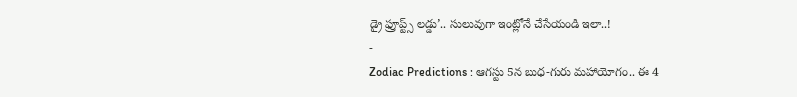డ్రై ఫ్రూప్ట్స్ లడ్డు’.. సులువుగా ఇంట్లోనే చేసేయండి ఇలా..!
-
Zodiac Predictions : ఆగస్టు 5న బుధ-గురు మహాయోగం.. ఈ 4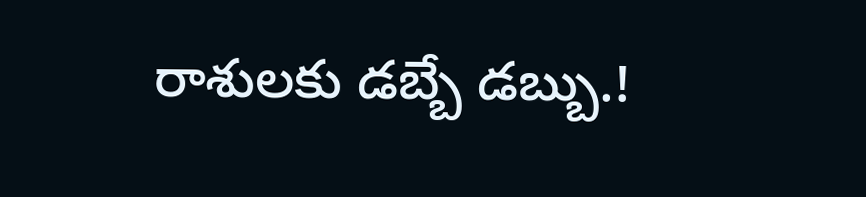రాశులకు డబ్బే డబ్బు.!